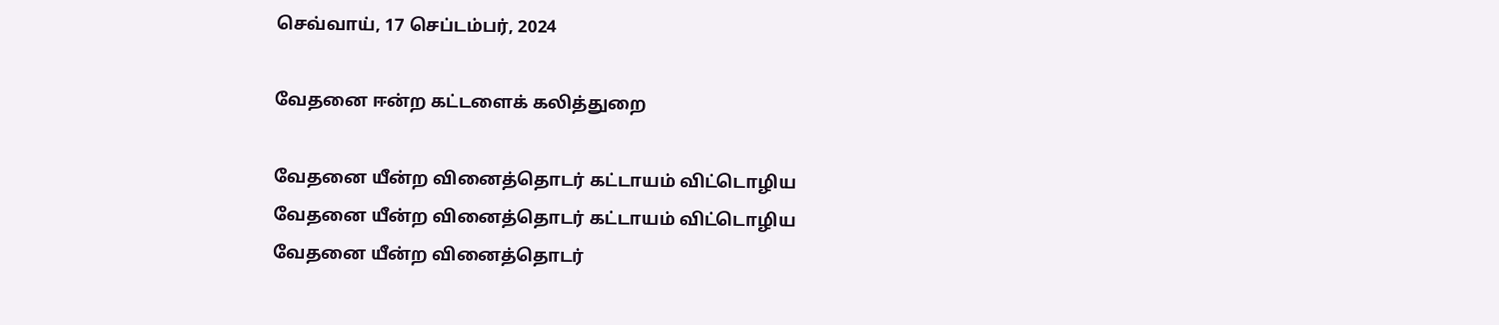செவ்வாய், 17 செப்டம்பர், 2024

வேதனை ஈன்ற கட்டளைக் கலித்துறை

வேதனை யீன்ற வினைத்தொடர் கட்டாயம் விட்டொழிய
வேதனை யீன்ற வினைத்தொடர் கட்டாயம் விட்டொழிய
வேதனை யீன்ற வினைத்தொடர்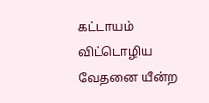கட்டாயம் விட்டொழிய
வேதனை யீன்ற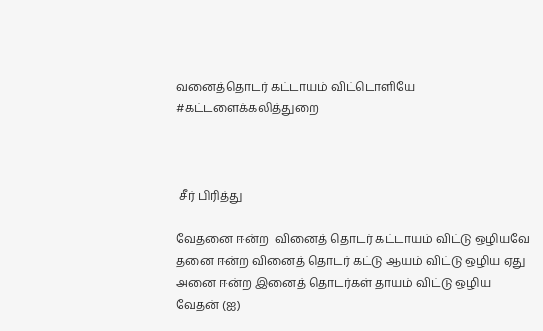வனைத்தொடர் கட்டாயம் விட்டொளியே
#கட்டளைக்கலித்துறை



 சீர் பிரித்து

வேதனை ஈன்ற  வினைத் தொடர் கட்டாயம் விட்டு ஒழியவே
தனை ஈன்ற வினைத் தொடர் கட்டு ஆயம் விட்டு ஒழிய ஏது
அனை ஈன்ற இனைத் தொடர்கள் தாயம் விட்டு ஒழிய
வேதன் (ஐ)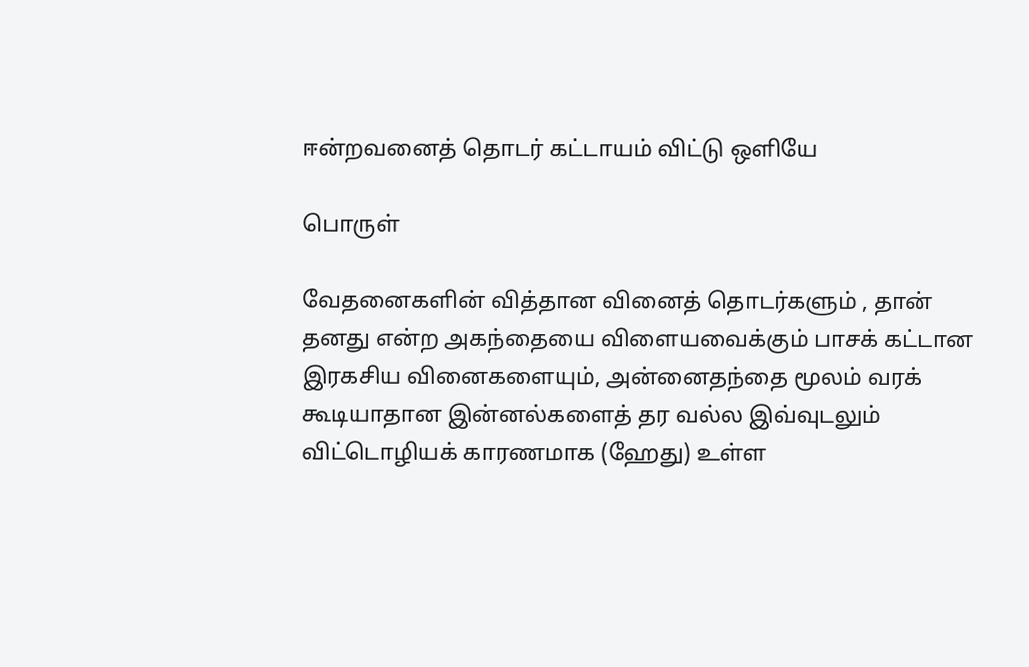ஈன்றவனைத் தொடர் கட்டாயம் விட்டு ஒளியே

பொருள்

வேதனைகளின் வித்தான வினைத் தொடர்களும் , தான் தனது என்ற அகந்தையை விளையவைக்கும் பாசக் கட்டான இரகசிய வினைகளையும், அன்னைதந்தை மூலம் வரக் கூடியாதான இன்னல்களைத் தர வல்ல இவ்வுடலும் விட்டொழியக் காரணமாக (ஹேது) உள்ள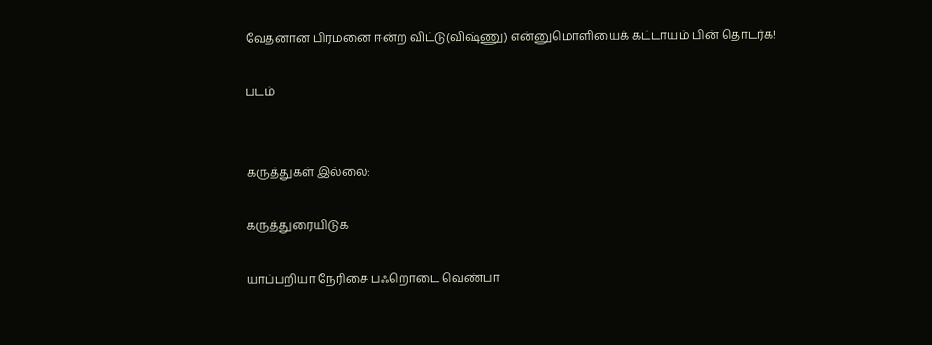வேதனான பிரமனை ஈன்ற விட்டு(விஷ்ணு) என்னுமொளியைக் கட்டாயம் பின் தொடர்க!

படம்


கருத்துகள் இல்லை:

கருத்துரையிடுக

யாப்பறியா நேரிசை பஃறொடை வெண்பா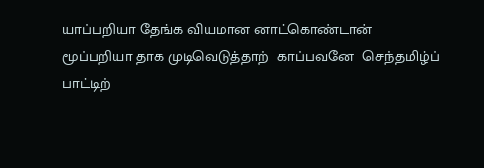யாப்பறியா தேங்க வியமான னாட்கொண்டான்  மூப்பறியா தாக முடிவெடுத்தாற்  காப்பவனே  செந்தமிழ்ப் பாட்டிற்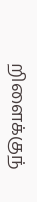றிளைக்குந்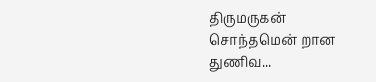திருமருகன்  சொந்தமென் றான துணிவ...